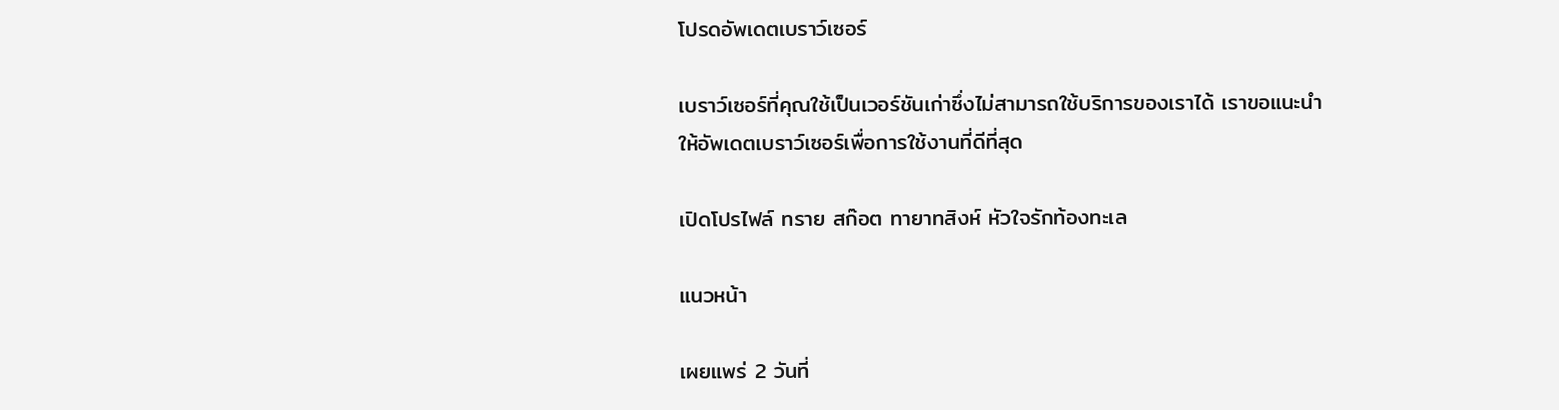โปรดอัพเดตเบราว์เซอร์

เบราว์เซอร์ที่คุณใช้เป็นเวอร์ชันเก่าซึ่งไม่สามารถใช้บริการของเราได้ เราขอแนะนำให้อัพเดตเบราว์เซอร์เพื่อการใช้งานที่ดีที่สุด

เปิดโปรไฟล์ ทราย สก๊อต ทายาทสิงห์ หัวใจรักท้องทะเล

แนวหน้า

เผยแพร่ 2 วันที่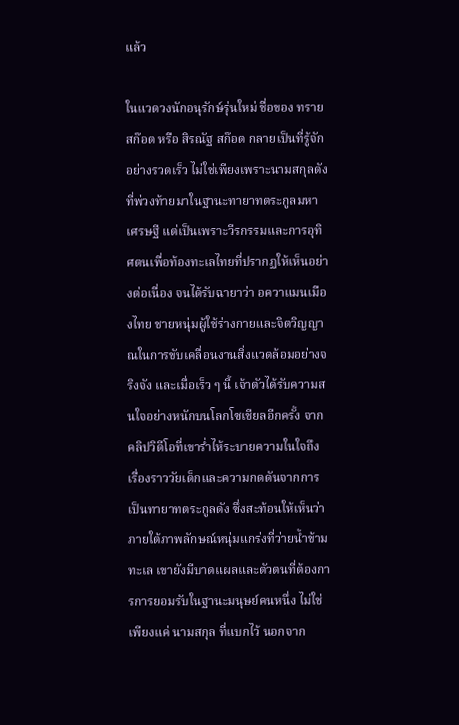แล้ว

ในแวดวงนักอนุรักษ์รุ่นใหม่ ชื่อของ ทราย สก๊อต หรือ สิรณัฐ สก๊อต กลายเป็นที่รู้จักอย่างรวดเร็ว ไม่ใช่เพียงเพราะนามสกุลดังที่พ่วงท้ายมาในฐานะทายาทตระกูลมหาเศรษฐี แต่เป็นเพราะวีรกรรมและการอุทิศตนเพื่อท้องทะเลไทยที่ปรากฏให้เห็นอย่างต่อเนื่อง จนได้รับฉายาว่า อควาแมนเมืองไทย ชายหนุ่มผู้ใช้ร่างกายและจิตวิญญาณในการขับเคลื่อนงานสิ่งแวดล้อมอย่างจริงจัง และเมื่อเร็ว ๆ นี้ เจ้าตัวได้รับความสนใจอย่างหนักบนโลกโซเชียลอีกครั้ง จากคลิปวิดีโอที่เขาร่ำไห้ระบายความในใจถึงเรื่องราววัยเด็กและความกดดันจากการเป็นทายาทตระกูลดัง ซึ่งสะท้อนให้เห็นว่าภายใต้ภาพลักษณ์หนุ่มแกร่งที่ว่ายน้ำข้ามทะเล เขายังมีบาดแผลและตัวตนที่ต้องการการยอมรับในฐานะมนุษย์คนหนึ่ง ไม่ใช่เพียงแค่ นามสกุล ที่แบกไว้ นอกจาก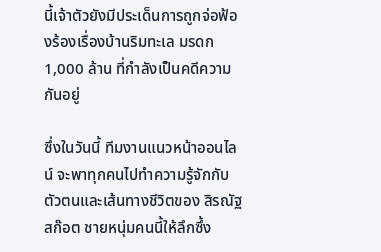นี้เจ้าตัวยังมีประเด็นการถูกจ่อฟ้องร้องเรื่องบ้านริมทะเล มรดก 1,000 ล้าน ที่กำลังเป็นคดีความกันอยู่

ซึ่งในวันนี้ ทีมงานแนวหน้าออนไลน์ จะพาทุกคนไปทำความรู้จักกับตัวตนและเส้นทางชีวิตของ สิรณัฐ สก๊อต ชายหนุ่มคนนี้ให้ลึกซึ้ง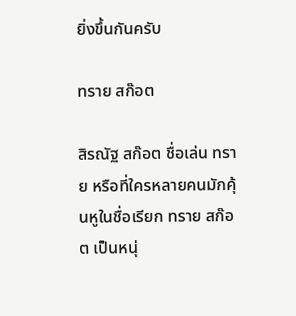ยิ่งขึ้นกันครับ

ทราย สก๊อต

สิรณัฐ สก๊อต ชื่อเล่น ทราย หรือที่ใครหลายคนมักคุ้นหูในชื่อเรียก ทราย สก๊อต เป็นหนุ่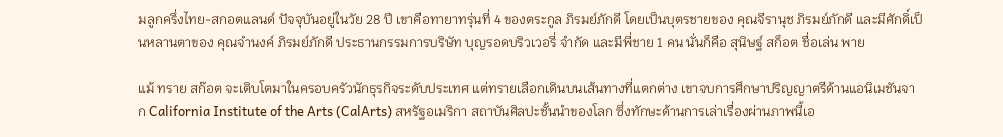มลูกครึ่งไทย-สกอตแลนด์ ปัจจุบันอยู่ในวัย 28 ปี เขาคือทายาทรุ่นที่ 4 ของตระกูล ภิรมย์ภักดี โดยเป็นบุตรชายของ คุณจีรานุช ภิรมย์ภักดี และมีศักดิ์เป็นหลานตาของ คุณจำนงค์ ภิรมย์ภักดี ประธานกรรมการบริษัท บุญรอดบริวเวอรี่ จำกัด และมีพี่ชาย 1 คน นั่นก็คือ สุนิษฐ์ สก็อต ชื่อเล่น พาย

แม้ ทราย สก๊อต จะเติบโตมาในครอบครัวนักธุรกิจระดับประเทศ แต่ทรายเลือกเดินบนเส้นทางที่แตกต่าง เขาจบการศึกษาปริญญาตรีด้านแอนิเมชันจาก California Institute of the Arts (CalArts) สหรัฐอเมริกา สถาบันศิลปะชั้นนำของโลก ซึ่งทักษะด้านการเล่าเรื่องผ่านภาพนี้เอ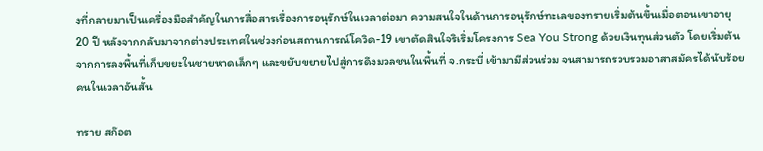งที่กลายมาเป็นเครื่องมือสำคัญในการสื่อสารเรื่องการอนุรักษ์ในเวลาต่อมา ความสนใจในด้านการอนุรักษ์ทะเลของทรายเริ่มต้นขึ้นเมื่อตอนเขาอายุ 20 ปี หลังจากกลับมาจากต่างประเทศในช่วงก่อนสถานการณ์โควิด-19 เขาตัดสินใจริเริ่มโครงการ Sea You Strong ด้วยเงินทุนส่วนตัว โดยเริ่มต้นจากการลงพื้นที่เก็บขยะในชายหาดเล็กๆ และขยับขยายไปสู่การดึงมวลชนในพื้นที่ จ.กระบี่ เข้ามามีส่วนร่วม จนสามารถรวบรวมอาสาสมัครได้นับร้อยคนในเวลาอันสั้น

ทราย สก๊อต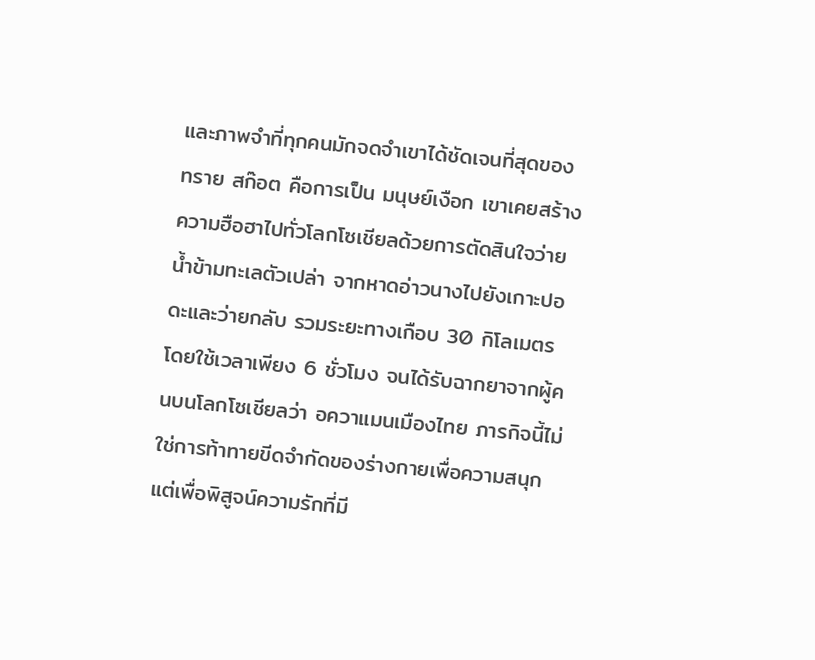และภาพจำที่ทุกคนมักจดจำเขาได้ชัดเจนที่สุดของ ทราย สก๊อต คือการเป็น มนุษย์เงือก เขาเคยสร้างความฮือฮาไปทั่วโลกโซเชียลด้วยการตัดสินใจว่ายน้ำข้ามทะเลตัวเปล่า จากหาดอ่าวนางไปยังเกาะปอดะและว่ายกลับ รวมระยะทางเกือบ 30 กิโลเมตร โดยใช้เวลาเพียง 6 ชั่วโมง จนได้รับฉากยาจากผู้คนบนโลกโซเชียลว่า อควาแมนเมืองไทย ภารกิจนี้ไม่ใช่การท้าทายขีดจำกัดของร่างกายเพื่อความสนุก แต่เพื่อพิสูจน์ความรักที่มี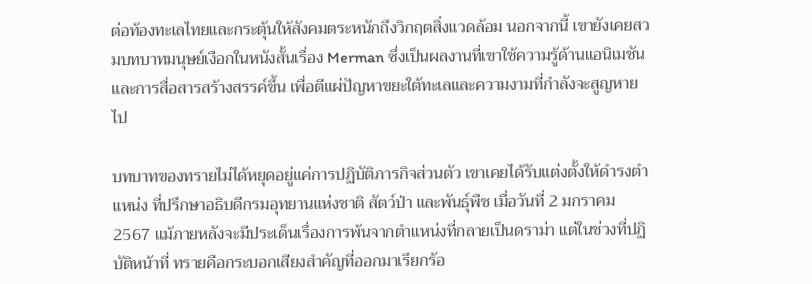ต่อท้องทะเลไทยและกระตุ้นให้สังคมตระหนักถึงวิกฤตสิ่งแวดล้อม นอกจากนี้ เขายังเคยสวมบทบาทมนุษย์เงือกในหนังสั้นเรื่อง Merman ซึ่งเป็นผลงานที่เขาใช้ความรู้ด้านแอนิเมชันและการสื่อสารสร้างสรรค์ขึ้น เพื่อตีแผ่ปัญหาขยะใต้ทะเลและความงามที่กำลังจะสูญหายไป

บทบาทของทรายไม่ได้หยุดอยู่แค่การปฏิบัติภารกิจส่วนตัว เขาเคยได้รับแต่งตั้งให้ดำรงตำแหน่ง ที่ปรึกษาอธิบดีกรมอุทยานแห่งชาติ สัตว์ป่า และพันธุ์พืช เมื่อวันที่ 2 มกราคม 2567 แม้ภายหลังจะมีประเด็นเรื่องการพ้นจากตำแหน่งที่กลายเป็นดราม่า แต่ในช่วงที่ปฏิบัติหน้าที่ ทรายคือกระบอกเสียงสำคัญที่ออกมาเรียกร้อ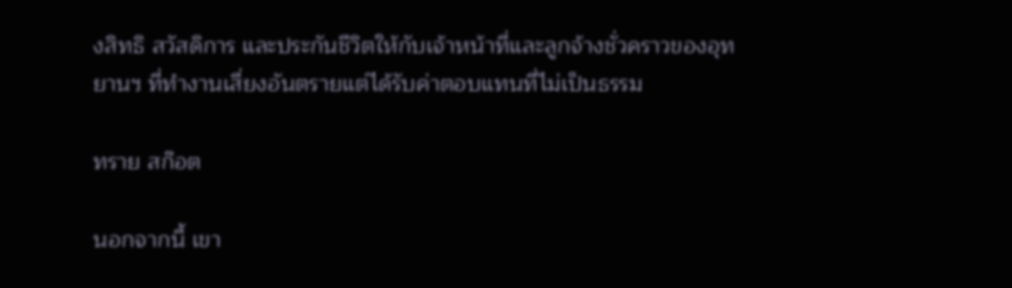งสิทธิ สวัสดิการ และประกันชีวิตให้กับเจ้าหน้าที่และลูกจ้างชั่วคราวของอุทยานฯ ที่ทำงานเสี่ยงอันตรายแต่ได้รับค่าตอบแทนที่ไม่เป็นธรรม

ทราย สก๊อต

นอกจากนี้ เขา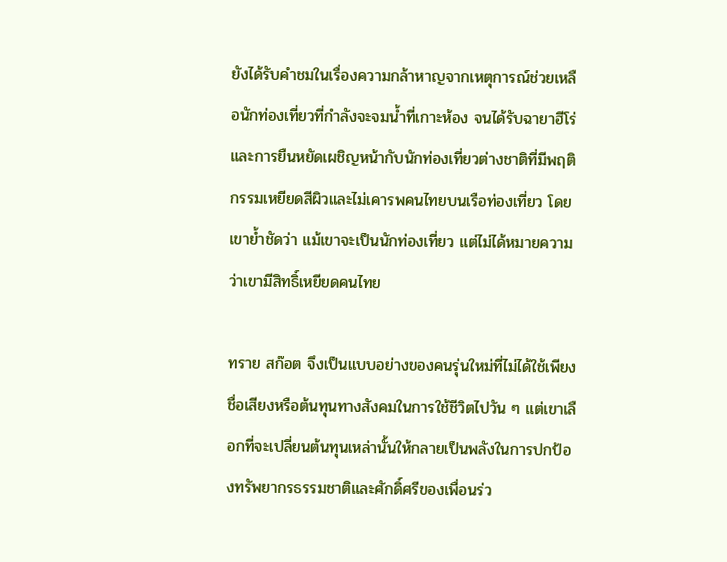ยังได้รับคำชมในเรื่องความกล้าหาญจากเหตุการณ์ช่วยเหลือนักท่องเที่ยวที่กำลังจะจมน้ำที่เกาะห้อง จนได้รับฉายาฮีโร่ และการยืนหยัดเผชิญหน้ากับนักท่องเที่ยวต่างชาติที่มีพฤติกรรมเหยียดสีผิวและไม่เคารพคนไทยบนเรือท่องเที่ยว โดยเขาย้ำชัดว่า แม้เขาจะเป็นนักท่องเที่ยว แต่ไม่ได้หมายความว่าเขามีสิทธิ์เหยียดคนไทย

ทราย สก๊อต จึงเป็นแบบอย่างของคนรุ่นใหม่ที่ไม่ได้ใช้เพียงชื่อเสียงหรือต้นทุนทางสังคมในการใช้ชีวิตไปวัน ๆ แต่เขาเลือกที่จะเปลี่ยนต้นทุนเหล่านั้นให้กลายเป็นพลังในการปกป้องทรัพยากรธรรมชาติและศักดิ์ศรีของเพื่อนร่ว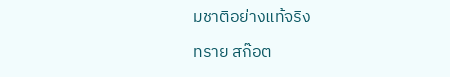มชาติอย่างแท้จริง

ทราย สก๊อต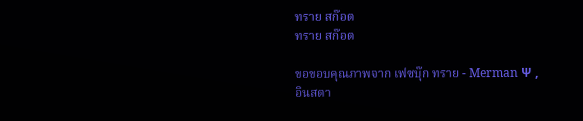ทราย สก๊อต
ทราย สก๊อต

ขอขอบคุณภาพจาก เฟซบุ๊ก ทราย - Merman Ψ , อินสตา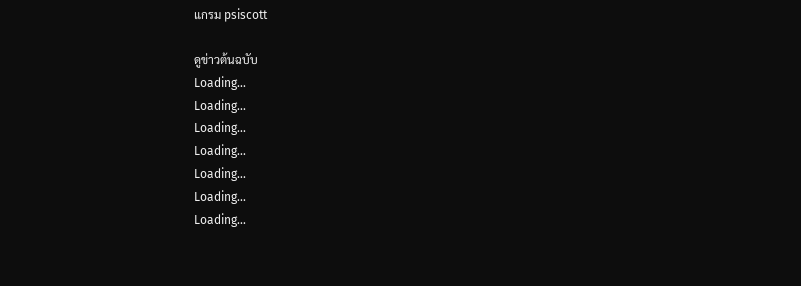แกรม psiscott

ดูข่าวต้นฉบับ
Loading...
Loading...
Loading...
Loading...
Loading...
Loading...
Loading...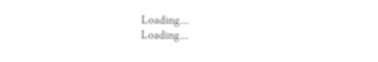Loading...
Loading...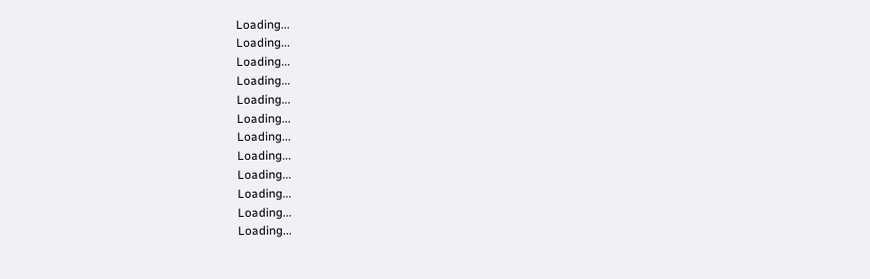Loading...
Loading...
Loading...
Loading...
Loading...
Loading...
Loading...
Loading...
Loading...
Loading...
Loading...
Loading...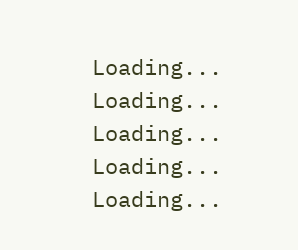Loading...
Loading...
Loading...
Loading...
Loading...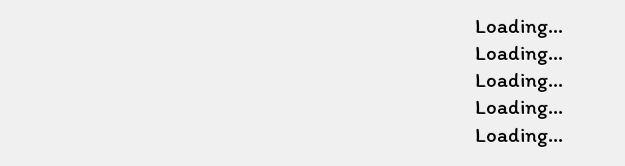Loading...
Loading...
Loading...
Loading...
Loading...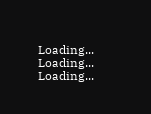Loading...
Loading...
Loading...